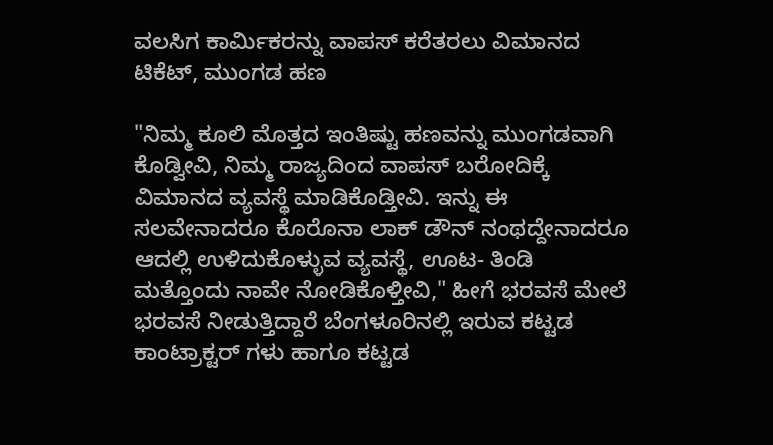ವಲಸಿಗ ಕಾರ್ಮಿಕರನ್ನು ವಾಪಸ್ ಕರೆತರಲು ವಿಮಾನದ ಟಿಕೆಟ್, ಮುಂಗಡ ಹಣ

"ನಿಮ್ಮ ಕೂಲಿ ಮೊತ್ತದ ಇಂತಿಷ್ಟು ಹಣವನ್ನು ಮುಂಗಡವಾಗಿ ಕೊಡ್ವೀವಿ, ನಿಮ್ಮ ರಾಜ್ಯದಿಂದ ವಾಪಸ್ ಬರೋದಿಕ್ಕೆ ವಿಮಾನದ ವ್ಯವಸ್ಥೆ ಮಾಡಿಕೊಡ್ತೀವಿ. ಇನ್ನು ಈ ಸಲವೇನಾದರೂ ಕೊರೊನಾ ಲಾಕ್ ಡೌನ್ ನಂಥದ್ದೇನಾದರೂ ಆದಲ್ಲಿ ಉಳಿದುಕೊಳ್ಳುವ ವ್ಯವಸ್ಥೆ, ಊಟ- ತಿಂಡಿ ಮತ್ತೊಂದು ನಾವೇ ನೋಡಿಕೊಳ್ತೀವಿ," ಹೀಗೆ ಭರವಸೆ ಮೇಲೆ ಭರವಸೆ ನೀಡುತ್ತಿದ್ದಾರೆ ಬೆಂಗಳೂರಿನಲ್ಲಿ ಇರುವ ಕಟ್ಟಡ ಕಾಂಟ್ರಾಕ್ಟರ್ ಗಳು ಹಾಗೂ ಕಟ್ಟಡ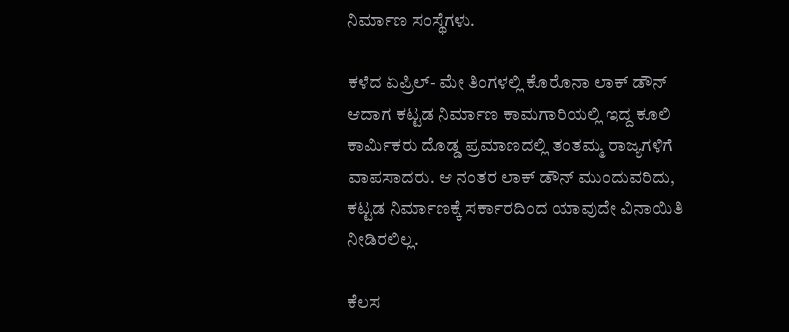ನಿರ್ಮಾಣ ಸಂಸ್ಥೆಗಳು.

ಕಳೆದ ಏಪ್ರಿಲ್- ಮೇ ತಿಂಗಳಲ್ಲಿ ಕೊರೊನಾ ಲಾಕ್ ಡೌನ್ ಆದಾಗ ಕಟ್ಟಡ ನಿರ್ಮಾಣ ಕಾಮಗಾರಿಯಲ್ಲಿ ಇದ್ದ ಕೂಲಿ ಕಾರ್ಮಿಕರು ದೊಡ್ಡ ಪ್ರಮಾಣದಲ್ಲಿ ತಂತಮ್ಮ ರಾಜ್ಯಗಳಿಗೆ ವಾಪಸಾದರು. ಆ ನಂತರ ಲಾಕ್ ಡೌನ್ ಮುಂದುವರಿದು, ಕಟ್ಟಡ ನಿರ್ಮಾಣಕ್ಕೆ ಸರ್ಕಾರದಿಂದ ಯಾವುದೇ ವಿನಾಯಿತಿ ನೀಡಿರಲಿಲ್ಲ.

ಕೆಲಸ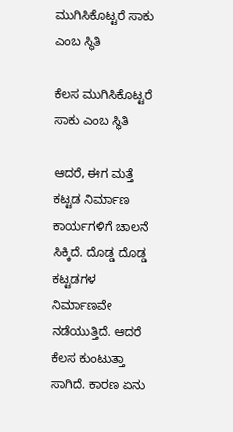ಮುಗಿಸಿಕೊಟ್ಟರೆ ಸಾಕು ಎಂಬ ಸ್ಥಿತಿ

ಕೆಲಸ ಮುಗಿಸಿಕೊಟ್ಟರೆ ಸಾಕು ಎಂಬ ಸ್ಥಿತಿ

ಆದರೆ, ಈಗ ಮತ್ತೆ ಕಟ್ಟಡ ನಿರ್ಮಾಣ ಕಾರ್ಯಗಳಿಗೆ ಚಾಲನೆ ಸಿಕ್ಕಿದೆ. ದೊಡ್ಡ ದೊಡ್ಡ ಕಟ್ಟಡಗಳ ನಿರ್ಮಾಣವೇ ನಡೆಯುತ್ತಿದೆ. ಆದರೆ ಕೆಲಸ ಕುಂಟುತ್ತಾ ಸಾಗಿದೆ. ಕಾರಣ ಏನು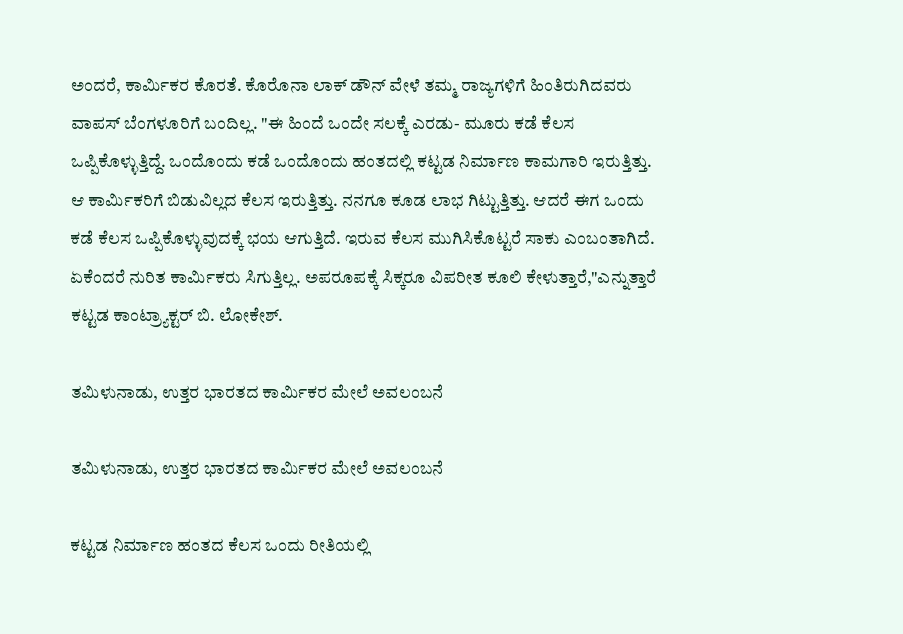ಅಂದರೆ, ಕಾರ್ಮಿಕರ ಕೊರತೆ. ಕೊರೊನಾ ಲಾಕ್ ಡೌನ್ ವೇಳೆ ತಮ್ಮ ರಾಜ್ಯಗಳಿಗೆ ಹಿಂತಿರುಗಿದವರು ವಾಪಸ್ ಬೆಂಗಳೂರಿಗೆ ಬಂದಿಲ್ಲ. "ಈ ಹಿಂದೆ ಒಂದೇ ಸಲಕ್ಕೆ ಎರಡು- ಮೂರು ಕಡೆ ಕೆಲಸ ಒಪ್ಪಿಕೊಳ್ಳುತ್ತಿದ್ದೆ. ಒಂದೊಂದು ಕಡೆ ಒಂದೊಂದು ಹಂತದಲ್ಲಿ ಕಟ್ಟಡ ನಿರ್ಮಾಣ ಕಾಮಗಾರಿ ಇರುತ್ತಿತ್ತು. ಆ ಕಾರ್ಮಿಕರಿಗೆ ಬಿಡುವಿಲ್ಲದ ಕೆಲಸ ಇರುತ್ತಿತ್ತು. ನನಗೂ ಕೂಡ ಲಾಭ ಗಿಟ್ಟುತ್ತಿತ್ತು. ಆದರೆ ಈಗ ಒಂದು ಕಡೆ ಕೆಲಸ ಒಪ್ಪಿಕೊಳ್ಳುವುದಕ್ಕೆ ಭಯ ಆಗುತ್ತಿದೆ. ಇರುವ ಕೆಲಸ ಮುಗಿಸಿಕೊಟ್ಟರೆ ಸಾಕು ಎಂಬಂತಾಗಿದೆ. ಏಕೆಂದರೆ ನುರಿತ ಕಾರ್ಮಿಕರು ಸಿಗುತ್ತಿಲ್ಲ. ಅಪರೂಪಕ್ಕೆ ಸಿಕ್ಕರೂ ವಿಪರೀತ ಕೂಲಿ ಕೇಳುತ್ತಾರೆ,"ಎನ್ನುತ್ತಾರೆ ಕಟ್ಟಡ ಕಾಂಟ್ರ್ಯಾಕ್ಟರ್ ಬಿ. ಲೋಕೇಶ್.

ತಮಿಳುನಾಡು, ಉತ್ತರ ಭಾರತದ ಕಾರ್ಮಿಕರ ಮೇಲೆ ಅವಲಂಬನೆ

ತಮಿಳುನಾಡು, ಉತ್ತರ ಭಾರತದ ಕಾರ್ಮಿಕರ ಮೇಲೆ ಅವಲಂಬನೆ

ಕಟ್ಟಡ ನಿರ್ಮಾಣ ಹಂತದ ಕೆಲಸ ಒಂದು ರೀತಿಯಲ್ಲಿ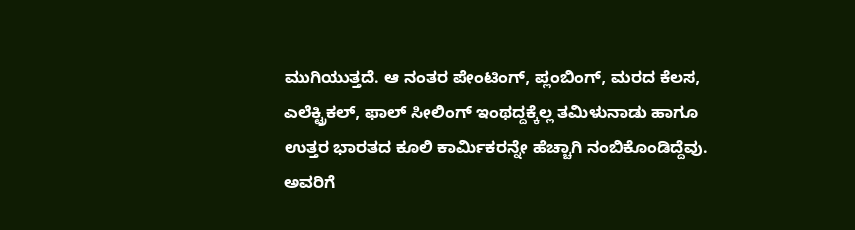ಮುಗಿಯುತ್ತದೆ. ಆ ನಂತರ ಪೇಂಟಿಂಗ್, ಪ್ಲಂಬಿಂಗ್, ಮರದ ಕೆಲಸ, ಎಲೆಕ್ಟ್ರಿಕಲ್, ಫಾಲ್ ಸೀಲಿಂಗ್ ಇಂಥದ್ದಕ್ಕೆಲ್ಲ ತಮಿಳುನಾಡು ಹಾಗೂ ಉತ್ತರ ಭಾರತದ ಕೂಲಿ ಕಾರ್ಮಿಕರನ್ನೇ ಹೆಚ್ಚಾಗಿ ನಂಬಿಕೊಂಡಿದ್ದೆವು. ಅವರಿಗೆ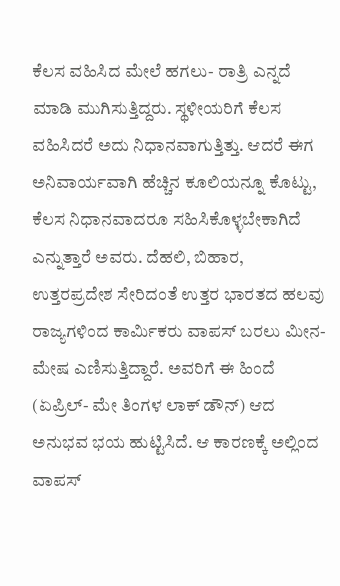ಕೆಲಸ ವಹಿಸಿದ ಮೇಲೆ ಹಗಲು- ರಾತ್ರಿ ಎನ್ನದೆ ಮಾಡಿ ಮುಗಿಸುತ್ತಿದ್ದರು. ಸ್ಥಳೀಯರಿಗೆ ಕೆಲಸ ವಹಿಸಿದರೆ ಅದು ನಿಧಾನವಾಗುತ್ತಿತ್ತು. ಆದರೆ ಈಗ ಅನಿವಾರ್ಯವಾಗಿ ಹೆಚ್ಚಿನ ಕೂಲಿಯನ್ನೂ ಕೊಟ್ಟು, ಕೆಲಸ ನಿಧಾನವಾದರೂ ಸಹಿಸಿಕೊಳ್ಳಬೇಕಾಗಿದೆ ಎನ್ನುತ್ತಾರೆ ಅವರು. ದೆಹಲಿ, ಬಿಹಾರ, ಉತ್ತರಪ್ರದೇಶ ಸೇರಿದಂತೆ ಉತ್ತರ ಭಾರತದ ಹಲವು ರಾಜ್ಯಗಳಿಂದ ಕಾರ್ಮಿಕರು ವಾಪಸ್ ಬರಲು ಮೀನ- ಮೇಷ ಎಣಿಸುತ್ತಿದ್ದಾರೆ. ಅವರಿಗೆ ಈ ಹಿಂದೆ (ಏಪ್ರಿಲ್- ಮೇ ತಿಂಗಳ ಲಾಕ್ ಡೌನ್) ಆದ ಅನುಭವ ಭಯ ಹುಟ್ಟಿಸಿದೆ. ಆ ಕಾರಣಕ್ಕೆ ಅಲ್ಲಿಂದ ವಾಪಸ್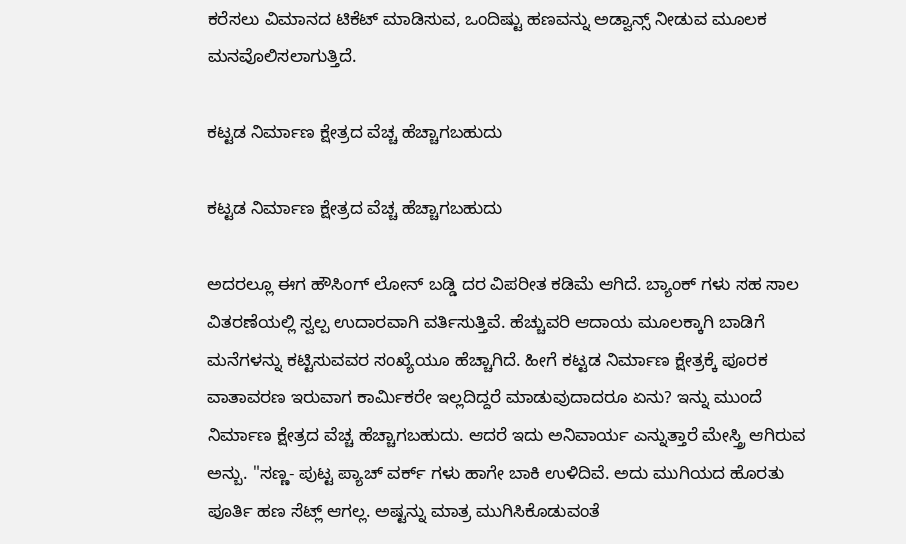ಕರೆಸಲು ವಿಮಾನದ ಟಿಕೆಟ್ ಮಾಡಿಸುವ, ಒಂದಿಷ್ಟು ಹಣವನ್ನು ಅಡ್ವಾನ್ಸ್ ನೀಡುವ ಮೂಲಕ ಮನವೊಲಿಸಲಾಗುತ್ತಿದೆ.

ಕಟ್ಟಡ ನಿರ್ಮಾಣ ಕ್ಷೇತ್ರದ ವೆಚ್ಚ ಹೆಚ್ಚಾಗಬಹುದು

ಕಟ್ಟಡ ನಿರ್ಮಾಣ ಕ್ಷೇತ್ರದ ವೆಚ್ಚ ಹೆಚ್ಚಾಗಬಹುದು

ಅದರಲ್ಲೂ ಈಗ ಹೌಸಿಂಗ್ ಲೋನ್ ಬಡ್ಡಿ ದರ ವಿಪರೀತ ಕಡಿಮೆ ಆಗಿದೆ. ಬ್ಯಾಂಕ್ ಗಳು ಸಹ ಸಾಲ ವಿತರಣೆಯಲ್ಲಿ ಸ್ವಲ್ಪ ಉದಾರವಾಗಿ ವರ್ತಿಸುತ್ತಿವೆ. ಹೆಚ್ಚುವರಿ ಆದಾಯ ಮೂಲಕ್ಕಾಗಿ ಬಾಡಿಗೆ ಮನೆಗಳನ್ನು ಕಟ್ಟಿಸುವವರ ಸಂಖ್ಯೆಯೂ ಹೆಚ್ಚಾಗಿದೆ. ಹೀಗೆ ಕಟ್ಟಡ ನಿರ್ಮಾಣ ಕ್ಷೇತ್ರಕ್ಕೆ ಪೂರಕ ವಾತಾವರಣ ಇರುವಾಗ ಕಾರ್ಮಿಕರೇ ಇಲ್ಲದಿದ್ದರೆ ಮಾಡುವುದಾದರೂ ಏನು? ಇನ್ನು ಮುಂದೆ ನಿರ್ಮಾಣ ಕ್ಷೇತ್ರದ ವೆಚ್ಚ ಹೆಚ್ಚಾಗಬಹುದು. ಆದರೆ ಇದು ಅನಿವಾರ್ಯ ಎನ್ನುತ್ತಾರೆ ಮೇಸ್ತ್ರಿ ಆಗಿರುವ ಅನ್ಬು. "ಸಣ್ಣ- ಪುಟ್ಟ ಪ್ಯಾಚ್ ವರ್ಕ್ ಗಳು ಹಾಗೇ ಬಾಕಿ ಉಳಿದಿವೆ. ಅದು ಮುಗಿಯದ ಹೊರತು ಪೂರ್ತಿ ಹಣ ಸೆಟ್ಲ್ ಆಗಲ್ಲ. ಅಷ್ಟನ್ನು ಮಾತ್ರ ಮುಗಿಸಿಕೊಡುವಂತೆ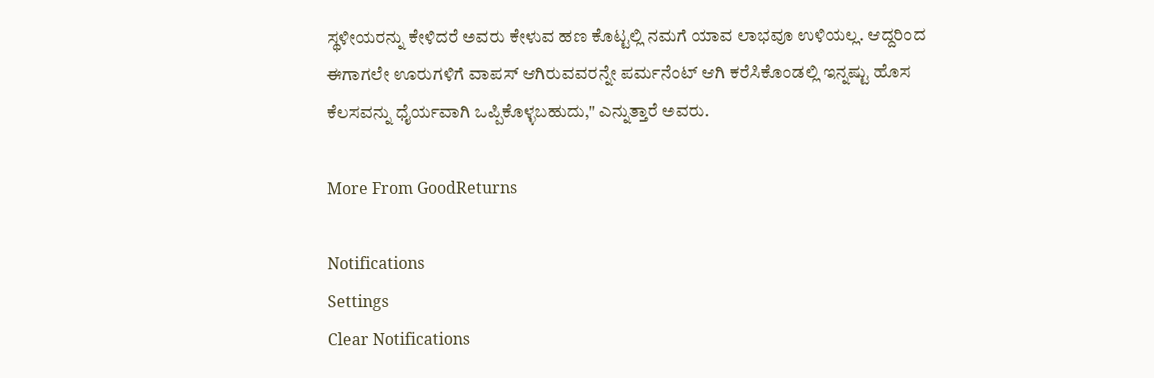ಸ್ಥಳೀಯರನ್ನು ಕೇಳಿದರೆ ಅವರು ಕೇಳುವ ಹಣ ಕೊಟ್ಟಲ್ಲಿ ನಮಗೆ ಯಾವ ಲಾಭವೂ ಉಳಿಯಲ್ಲ. ಆದ್ದರಿಂದ ಈಗಾಗಲೇ ಊರುಗಳಿಗೆ ವಾಪಸ್ ಆಗಿರುವವರನ್ನೇ ಪರ್ಮನೆಂಟ್ ಆಗಿ ಕರೆಸಿಕೊಂಡಲ್ಲಿ ಇನ್ನಷ್ಟು ಹೊಸ ಕೆಲಸವನ್ನು ಧೈರ್ಯವಾಗಿ ಒಪ್ಪಿಕೊಳ್ಳಬಹುದು," ಎನ್ನುತ್ತಾರೆ ಅವರು.

More From GoodReturns

Notifications
Settings
Clear Notifications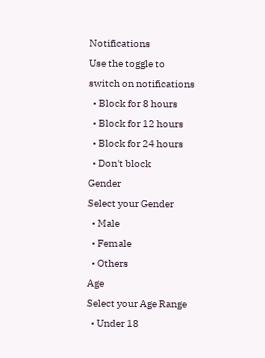Notifications
Use the toggle to switch on notifications
  • Block for 8 hours
  • Block for 12 hours
  • Block for 24 hours
  • Don't block
Gender
Select your Gender
  • Male
  • Female
  • Others
Age
Select your Age Range
  • Under 18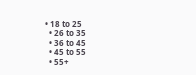• 18 to 25
  • 26 to 35
  • 36 to 45
  • 45 to 55
  • 55+